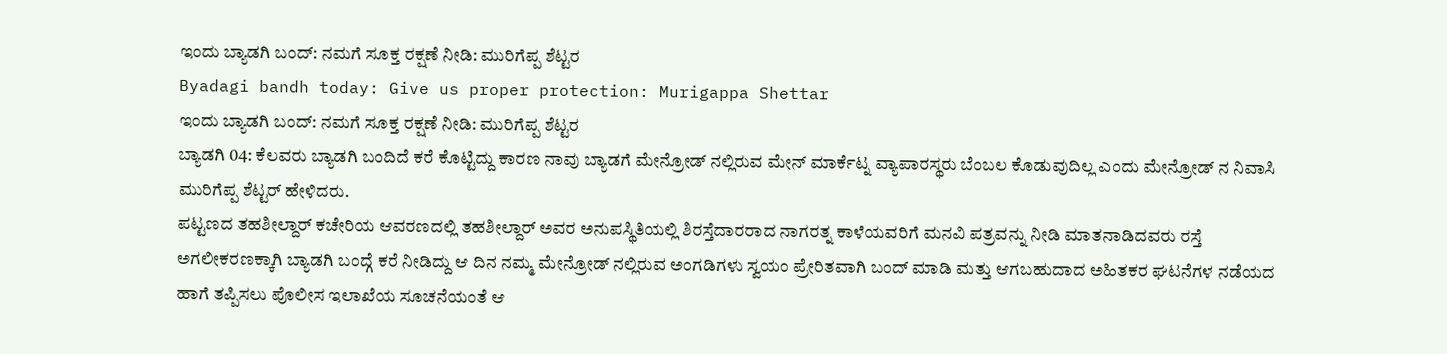ಇಂದು ಬ್ಯಾಡಗಿ ಬಂದ್: ನಮಗೆ ಸೂಕ್ತ ರಕ್ಷಣೆ ನೀಡಿ: ಮುರಿಗೆಪ್ಪ ಶೆಟ್ಟರ
Byadagi bandh today: Give us proper protection: Murigappa Shettar
ಇಂದು ಬ್ಯಾಡಗಿ ಬಂದ್: ನಮಗೆ ಸೂಕ್ತ ರಕ್ಷಣೆ ನೀಡಿ: ಮುರಿಗೆಪ್ಪ ಶೆಟ್ಟರ
ಬ್ಯಾಡಗಿ 04: ಕೆಲವರು ಬ್ಯಾಡಗಿ ಬಂದಿದೆ ಕರೆ ಕೊಟ್ಟಿದ್ದು ಕಾರಣ ನಾವು ಬ್ಯಾಡಗೆ ಮೇನ್ರೋಡ್ ನಲ್ಲಿರುವ ಮೇನ್ ಮಾರ್ಕೆಟ್ನ ವ್ಯಾಪಾರಸ್ಥರು ಬೆಂಬಲ ಕೊಡುವುದಿಲ್ಲ ಎಂದು ಮೇನ್ರೋಡ್ ನ ನಿವಾಸಿ ಮುರಿಗೆಪ್ಪ ಶೆಟ್ಟರ್ ಹೇಳಿದರು.
ಪಟ್ಟಣದ ತಹಶೀಲ್ದಾರ್ ಕಚೇರಿಯ ಆವರಣದಲ್ಲಿ ತಹಶೀಲ್ದಾರ್ ಅವರ ಅನುಪಸ್ಥಿತಿಯಲ್ಲಿ ಶಿರಸ್ತೆದಾರರಾದ ನಾಗರತ್ನ ಕಾಳೆಯವರಿಗೆ ಮನವಿ ಪತ್ರವನ್ನು ನೀಡಿ ಮಾತನಾಡಿದವರು ರಸ್ತೆ ಅಗಲೀಕರಣಕ್ಕಾಗಿ ಬ್ಯಾಡಗಿ ಬಂದ್ಗೆ ಕರೆ ನೀಡಿದ್ದು ಆ ದಿನ ನಮ್ಮ ಮೇನ್ರೋಡ್ ನಲ್ಲಿರುವ ಅಂಗಡಿಗಳು ಸ್ವಯಂ ಪ್ರೇರಿತವಾಗಿ ಬಂದ್ ಮಾಡಿ ಮತ್ತು ಆಗಬಹುದಾದ ಅಹಿತಕರ ಘಟನೆಗಳ ನಡೆಯದ ಹಾಗೆ ತಪ್ಪಿಸಲು ಪೊಲೀಸ ಇಲಾಖೆಯ ಸೂಚನೆಯಂತೆ ಆ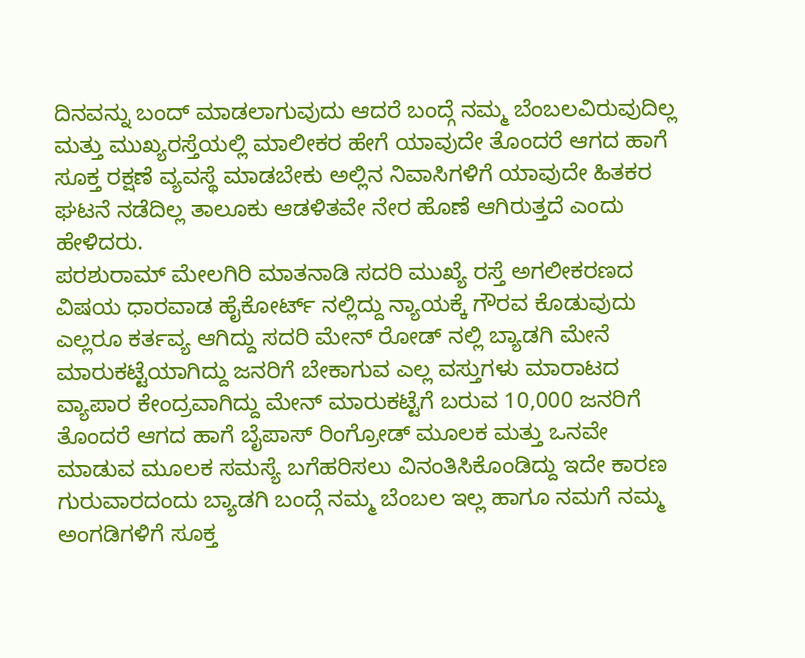ದಿನವನ್ನು ಬಂದ್ ಮಾಡಲಾಗುವುದು ಆದರೆ ಬಂದ್ಗೆ ನಮ್ಮ ಬೆಂಬಲವಿರುವುದಿಲ್ಲ ಮತ್ತು ಮುಖ್ಯರಸ್ತೆಯಲ್ಲಿ ಮಾಲೀಕರ ಹೇಗೆ ಯಾವುದೇ ತೊಂದರೆ ಆಗದ ಹಾಗೆ ಸೂಕ್ತ ರಕ್ಷಣೆ ವ್ಯವಸ್ಥೆ ಮಾಡಬೇಕು ಅಲ್ಲಿನ ನಿವಾಸಿಗಳಿಗೆ ಯಾವುದೇ ಹಿತಕರ ಘಟನೆ ನಡೆದಿಲ್ಲ ತಾಲೂಕು ಆಡಳಿತವೇ ನೇರ ಹೊಣೆ ಆಗಿರುತ್ತದೆ ಎಂದು ಹೇಳಿದರು.
ಪರಶುರಾಮ್ ಮೇಲಗಿರಿ ಮಾತನಾಡಿ ಸದರಿ ಮುಖ್ಯೆ ರಸ್ತೆ ಅಗಲೀಕರಣದ ವಿಷಯ ಧಾರವಾಡ ಹೈಕೋರ್ಟ್ ನಲ್ಲಿದ್ದು ನ್ಯಾಯಕ್ಕೆ ಗೌರವ ಕೊಡುವುದು ಎಲ್ಲರೂ ಕರ್ತವ್ಯ ಆಗಿದ್ದು ಸದರಿ ಮೇನ್ ರೋಡ್ ನಲ್ಲಿ ಬ್ಯಾಡಗಿ ಮೇನೆ ಮಾರುಕಟ್ಟೆಯಾಗಿದ್ದು ಜನರಿಗೆ ಬೇಕಾಗುವ ಎಲ್ಲ ವಸ್ತುಗಳು ಮಾರಾಟದ ವ್ಯಾಪಾರ ಕೇಂದ್ರವಾಗಿದ್ದು ಮೇನ್ ಮಾರುಕಟ್ಟೆಗೆ ಬರುವ 10,000 ಜನರಿಗೆ ತೊಂದರೆ ಆಗದ ಹಾಗೆ ಬೈಪಾಸ್ ರಿಂಗ್ರೋಡ್ ಮೂಲಕ ಮತ್ತು ಒನವೇ ಮಾಡುವ ಮೂಲಕ ಸಮಸ್ಯೆ ಬಗೆಹರಿಸಲು ವಿನಂತಿಸಿಕೊಂಡಿದ್ದು ಇದೇ ಕಾರಣ ಗುರುವಾರದಂದು ಬ್ಯಾಡಗಿ ಬಂದ್ಗೆ ನಮ್ಮ ಬೆಂಬಲ ಇಲ್ಲ ಹಾಗೂ ನಮಗೆ ನಮ್ಮ ಅಂಗಡಿಗಳಿಗೆ ಸೂಕ್ತ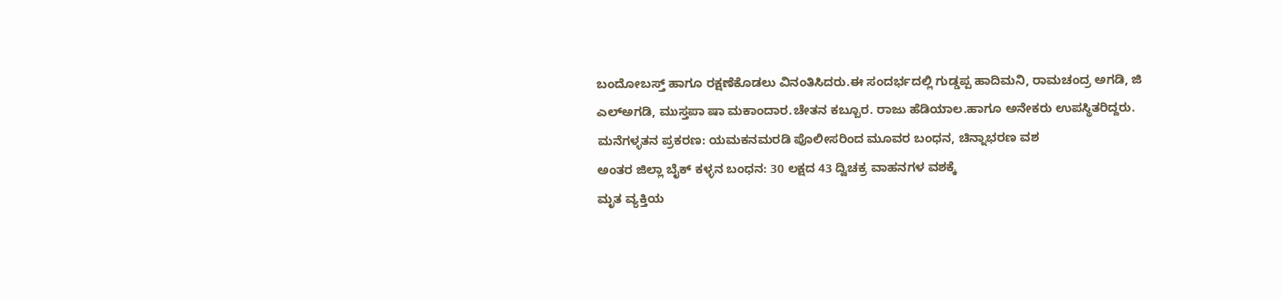ಬಂದೋಬಸ್ತ್ ಹಾಗೂ ರಕ್ಷಣೆಕೊಡಲು ವಿನಂತಿಸಿದರು.ಈ ಸಂದರ್ಭದಲ್ಲಿ ಗುಡ್ಡಪ್ಪ ಹಾದಿಮನಿ, ರಾಮಚಂದ್ರ ಅಗಡಿ, ಜಿ ಎಲ್ಅಗಡಿ, ಮುಸ್ತಪಾ ಷಾ ಮಕಾಂದಾರ.ಚೇತನ ಕಬ್ಬೂರ. ರಾಜು ಹೆಡಿಯಾಲ.ಹಾಗೂ ಅನೇಕರು ಉಪಸ್ಥಿತರಿದ್ದರು.
ಮನೆಗಳ್ಳತನ ಪ್ರಕರಣ: ಯಮಕನಮರಡಿ ಪೊಲೀಸರಿಂದ ಮೂವರ ಬಂಧನ, ಚಿನ್ನಾಭರಣ ವಶ
ಅಂತರ ಜಿಲ್ಲಾ ಬೈಕ್ ಕಳ್ಳನ ಬಂಧನ: 30 ಲಕ್ಷದ 43 ದ್ವಿಚಕ್ರ ವಾಹನಗಳ ವಶಕ್ಕೆ
ಮೃತ ವ್ಯಕ್ತಿಯ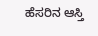ಹೆಸರಿನ ಆಸ್ತಿ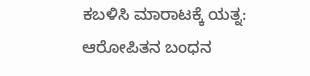ಕಬಳಿಸಿ ಮಾರಾಟಕ್ಕೆ ಯತ್ನ: ಆರೋಪಿತನ ಬಂಧನ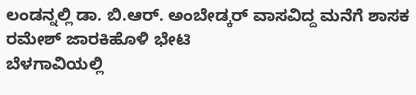ಲಂಡನ್ನಲ್ಲಿ ಡಾ. ಬಿ.ಆರ್. ಅಂಬೇಡ್ಕರ್ ವಾಸವಿದ್ದ ಮನೆಗೆ ಶಾಸಕ ರಮೇಶ್ ಜಾರಕಿಹೊಳಿ ಭೇಟಿ
ಬೆಳಗಾವಿಯಲ್ಲಿ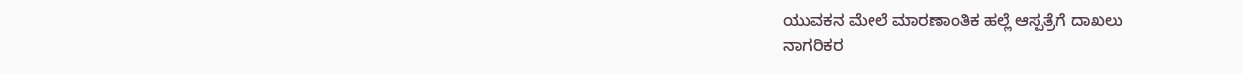ಯುವಕನ ಮೇಲೆ ಮಾರಣಾಂತಿಕ ಹಲ್ಲೆ ಆಸ್ಪತ್ರೆಗೆ ದಾಖಲು
ನಾಗರಿಕರ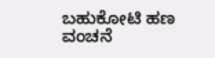ಬಹುಕೋಟಿ ಹಣ ವಂಚನೆ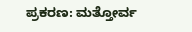ಪ್ರಕರಣ: ಮತ್ತೋರ್ವ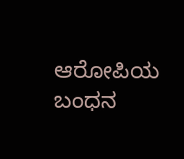ಆರೋಪಿಯ ಬಂಧನ